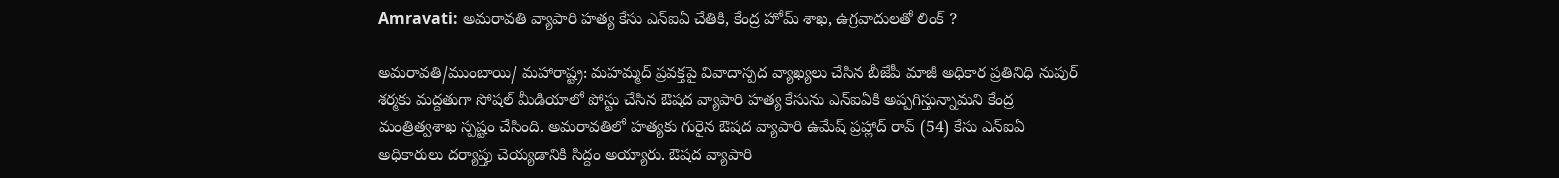Amravati: అమరావతి వ్యాపారి హత్య కేసు ఎన్ఐఏ చేతికి, కేంద్ర హోమ్ శాఖ, ఉగ్రవాదులతో లింక్ ?

అమరావతి/ముంబాయి/ మహారాష్ట్ర: మహమ్మద్ ప్రవక్తపై వివాదాస్పద వ్యాఖ్యలు చేసిన బీజేపీ మాజీ అధికార ప్రతినిధి నుపుర్ శర్మకు మద్దతుగా సోషల్ మీడియాలో పోస్టు చేసిన ఔషద వ్యాపారి హత్య కేసును ఎన్ఐఏకి అప్పగిస్తున్నామని కేంద్ర మంత్రిత్వశాఖ స్పష్టం చేసింది. అమరావతిలో హత్యకు గురైన ఔషద వ్యాపారి ఉమేష్ ప్రహ్లాద్ రావ్ (54) కేసు ఎన్ఐఏ అధికారులు దర్యాప్తు చెయ్యడానికి సిద్దం అయ్యారు. ఔషద వ్యాపారి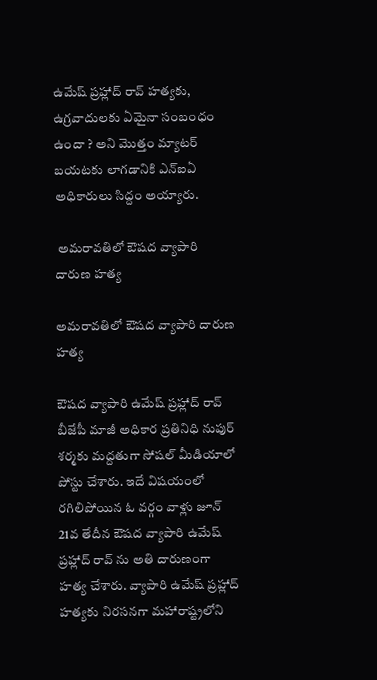ఉమేష్ ప్రహ్లాద్ రావ్ హత్యకు, ఉగ్రవాదులకు ఏమైనా సంబంధం ఉందా ? అని మొత్తం మ్యాటర్ బయటకు లాగడానికి ఎన్ఐఏ అధికారులు సిద్దం అయ్యారు.

 అమరావతిలో ఔషద వ్యాపారి దారుణ హత్య

అమరావతిలో ఔషద వ్యాపారి దారుణ హత్య

ఔషద వ్యాపారి ఉమేష్ ప్రహ్లాద్ రావ్ బీజేపీ మాజీ అధికార ప్రతినిధి నుపుర్ శర్మకు మద్దతుగా సోషల్ మీడియాలో పోస్టు చేశారు. ఇదే విషయంలో రగిలిపోయిన ఓ వర్గం వాళ్లు జూన్ 21వ తేదీన ఔషద వ్యాపారి ఉమేష్ ప్రహ్లాద్ రావ్ ను అతి దారుణంగా హత్య చేశారు. వ్యాపారి ఉమేష్ ప్రహ్లాద్ హత్యకు నిరసనగా మహారాష్ట్రలోని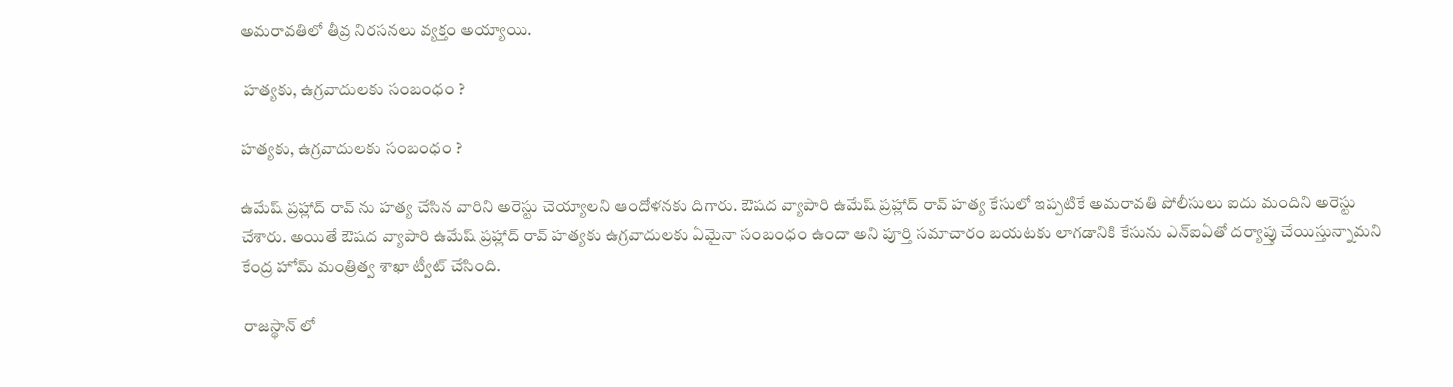అమరావతిలో తీవ్ర నిరసనలు వ్యక్తం అయ్యాయి.

 హత్యకు, ఉగ్రవాదులకు సంబంధం ?

హత్యకు, ఉగ్రవాదులకు సంబంధం ?

ఉమేష్ ప్రహ్లాద్ రావ్ ను హత్య చేసిన వారిని అరెస్టు చెయ్యాలని ఆందోళనకు దిగారు. ఔషద వ్యాపారి ఉమేష్ ప్రహ్లాద్ రావ్ హత్య కేసులో ఇప్పటికే అమరావతి పోలీసులు ఐదు మందిని అరెస్టు చేశారు. అయితే ఔషద వ్యాపారి ఉమేష్ ప్రహ్లాద్ రావ్ హత్యకు ఉగ్రవాదులకు ఏమైనా సంబంధం ఉందా అని పూర్తి సమాచారం బయటకు లాగడానికి కేసును ఎన్ఐఏతో దర్యాప్తు చేయిస్తున్నామని కేంద్ర హోమ్ మంత్రిత్వ శాఖా ట్వీట్ చేసింది.

 రాజస్థాన్ లో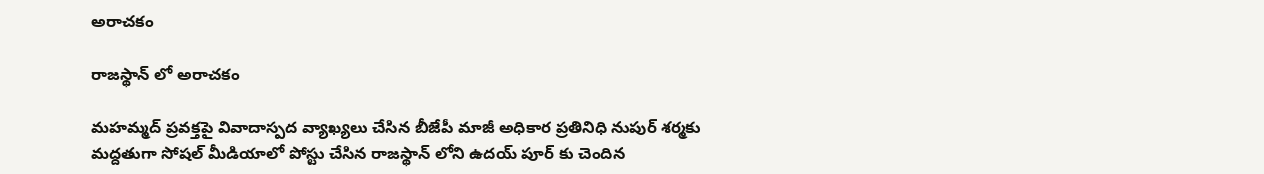అరాచకం

రాజస్థాన్ లో అరాచకం

మహమ్మద్ ప్రవక్తపై వివాదాస్పద వ్యాఖ్యలు చేసిన బీజేపీ మాజీ అధికార ప్రతినిధి నుపుర్ శర్మకు మద్దతుగా సోషల్ మీడియాలో పోస్టు చేసిన రాజస్థాన్ లోని ఉదయ్ పూర్ కు చెందిన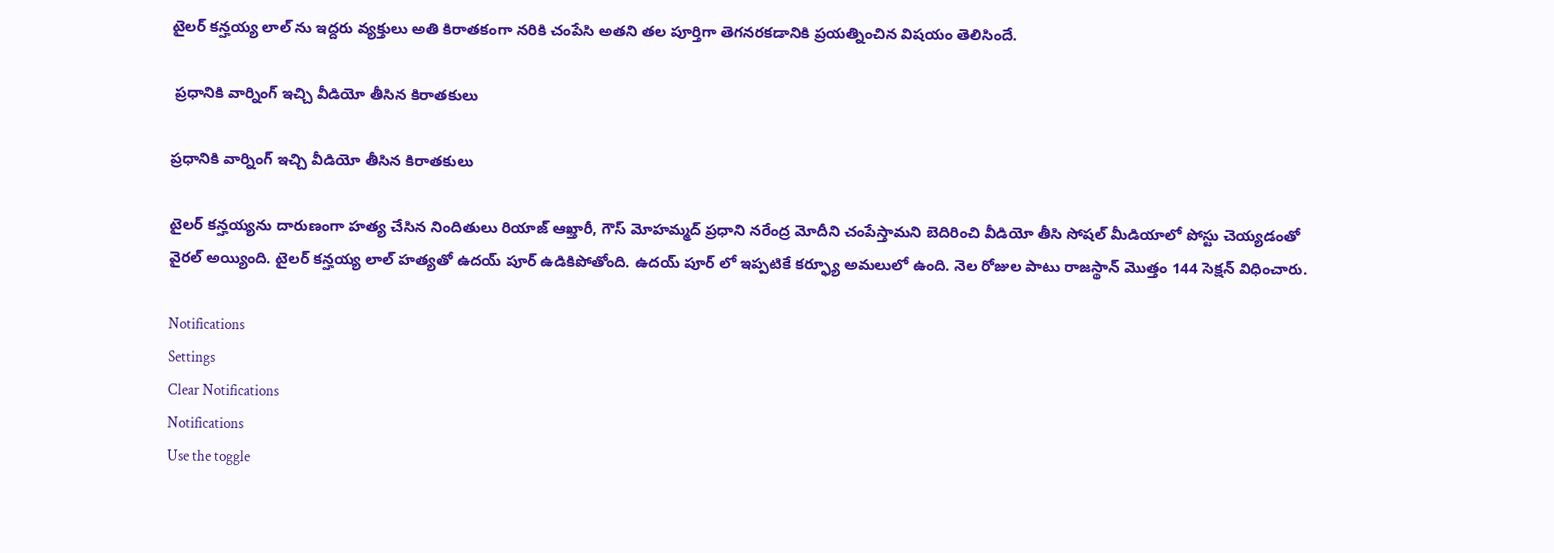టైలర్ కన్హయ్య లాల్ ను ఇద్దరు వ్యక్తులు అతి కిరాతకంగా నరికి చంపేసి అతని తల పూర్తిగా తెగనరకడానికి ప్రయత్నించిన విషయం తెలిసిందే.

 ప్రధానికి వార్నింగ్ ఇచ్చి వీడియో తీసిన కిరాతకులు

ప్రధానికి వార్నింగ్ ఇచ్చి వీడియో తీసిన కిరాతకులు

టైలర్ కన్హయ్యను దారుణంగా హత్య చేసిన నిందితులు రియాజ్ ఆఖ్తారీ, గౌస్ మోహమ్మద్ ప్రధాని నరేంద్ర మోదీని చంపేస్తామని బెదిరించి వీడియో తీసి సోషల్ మీడియాలో పోస్టు చెయ్యడంతో వైరల్ అయ్యింది. టైలర్ కన్హయ్య లాల్ హత్యతో ఉదయ్ పూర్ ఉడికిపోతోంది. ఉదయ్ పూర్ లో ఇప్పటికే కర్ఫ్యూ అమలులో ఉంది. నెల రోజుల పాటు రాజస్థాన్ మొత్తం 144 సెక్షన్ విధించారు.

Notifications
Settings
Clear Notifications
Notifications
Use the toggle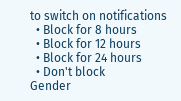to switch on notifications
  • Block for 8 hours
  • Block for 12 hours
  • Block for 24 hours
  • Don't block
Gender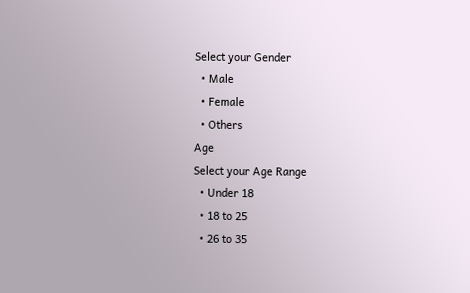Select your Gender
  • Male
  • Female
  • Others
Age
Select your Age Range
  • Under 18
  • 18 to 25
  • 26 to 35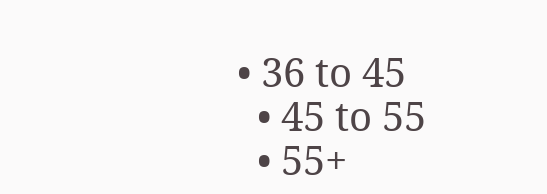• 36 to 45
  • 45 to 55
  • 55+